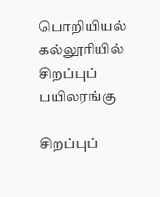பொறியியல் கல்லூரியில் சிறப்புப் பயிலரங்கு

சிறப்புப்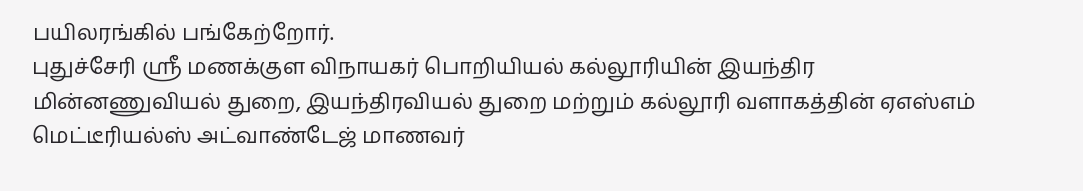பயிலரங்கில் பங்கேற்றோர்.
புதுச்சேரி ஸ்ரீ மணக்குள விநாயகர் பொறியியல் கல்லூரியின் இயந்திர மின்னணுவியல் துறை, இயந்திரவியல் துறை மற்றும் கல்லூரி வளாகத்தின் ஏஎஸ்எம் மெட்டீரியல்ஸ் அட்வாண்டேஜ் மாணவர்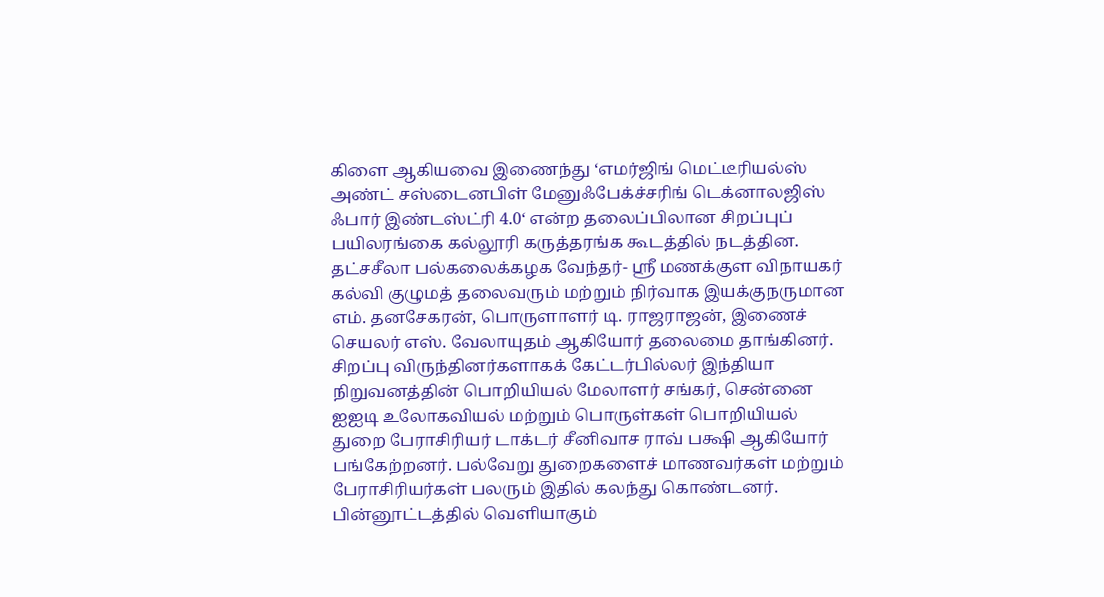கிளை ஆகியவை இணைந்து ‘எமர்ஜிங் மெட்டீரியல்ஸ் அண்ட் சஸ்டைனபிள் மேனுஃபேக்ச்சரிங் டெக்னாலஜிஸ் ஃபார் இண்டஸ்ட்ரி 4.0‘ என்ற தலைப்பிலான சிறப்புப் பயிலரங்கை கல்லூரி கருத்தரங்க கூடத்தில் நடத்தின.
தட்சசீலா பல்கலைக்கழக வேந்தர்- ஸ்ரீ மணக்குள விநாயகர் கல்வி குழுமத் தலைவரும் மற்றும் நிர்வாக இயக்குநருமான எம். தனசேகரன், பொருளாளர் டி. ராஜராஜன், இணைச் செயலர் எஸ். வேலாயுதம் ஆகியோர் தலைமை தாங்கினர்.
சிறப்பு விருந்தினர்களாகக் கேட்டர்பில்லர் இந்தியா நிறுவனத்தின் பொறியியல் மேலாளர் சங்கர், சென்னை ஐஐடி உலோகவியல் மற்றும் பொருள்கள் பொறியியல் துறை பேராசிரியர் டாக்டர் சீனிவாச ராவ் பக்ஷி ஆகியோர் பங்கேற்றனர். பல்வேறு துறைகளைச் மாணவர்கள் மற்றும் பேராசிரியர்கள் பலரும் இதில் கலந்து கொண்டனர்.
பின்னூட்டத்தில் வெளியாகும்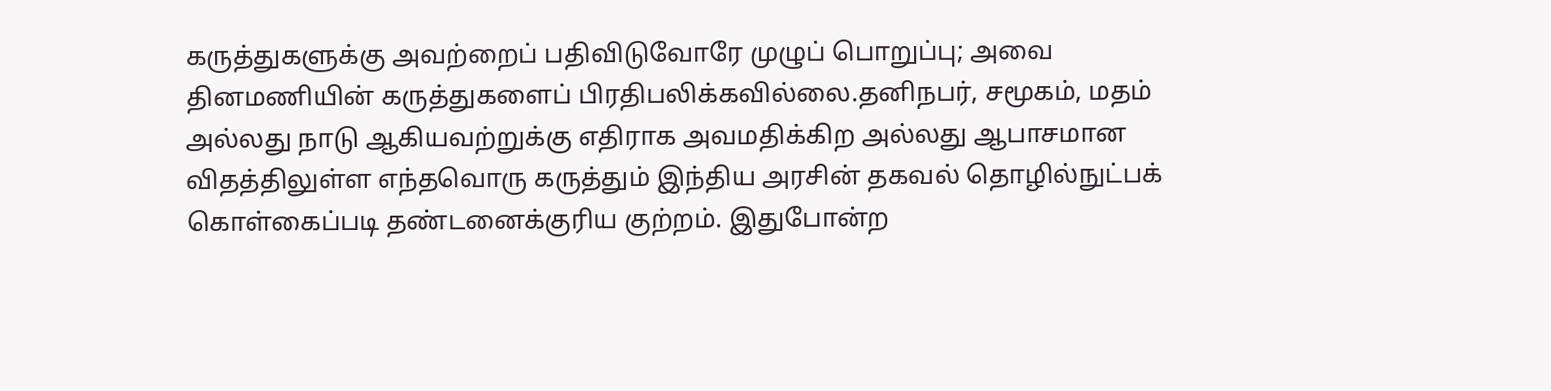கருத்துகளுக்கு அவற்றைப் பதிவிடுவோரே முழுப் பொறுப்பு; அவை தினமணியின் கருத்துகளைப் பிரதிபலிக்கவில்லை.தனிநபர், சமூகம், மதம் அல்லது நாடு ஆகியவற்றுக்கு எதிராக அவமதிக்கிற அல்லது ஆபாசமான விதத்திலுள்ள எந்தவொரு கருத்தும் இந்திய அரசின் தகவல் தொழில்நுட்பக் கொள்கைப்படி தண்டனைக்குரிய குற்றம். இதுபோன்ற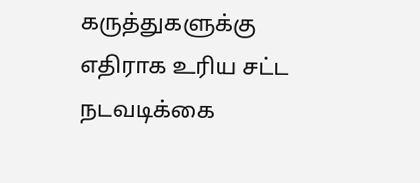கருத்துகளுக்கு எதிராக உரிய சட்ட நடவடிக்கை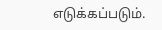எடுக்கப்படும்.